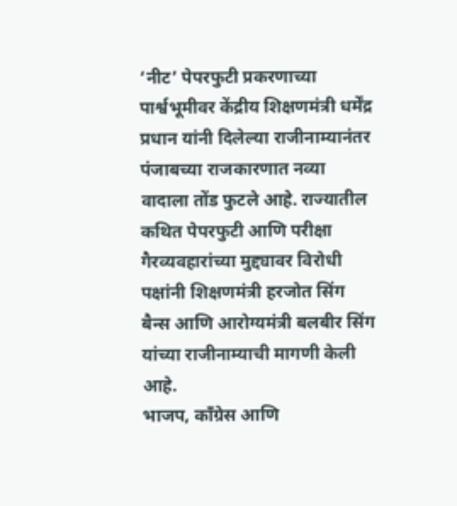‘नीट’ पेपरफुटी प्रकरणाच्या पार्श्वभूमीवर केंद्रीय शिक्षणमंत्री धर्मेंद्र प्रधान यांनी दिलेल्या राजीनाम्यानंतर पंजाबच्या राजकारणात नव्या वादाला तोंड फुटले आहे. राज्यातील कथित पेपरफुटी आणि परीक्षा गैरव्यवहारांच्या मुद्द्यावर विरोधी पक्षांनी शिक्षणमंत्री हरजोत सिंग बैन्स आणि आरोग्यमंत्री बलबीर सिंग यांच्या राजीनाम्याची मागणी केली आहे.
भाजप, काँग्रेस आणि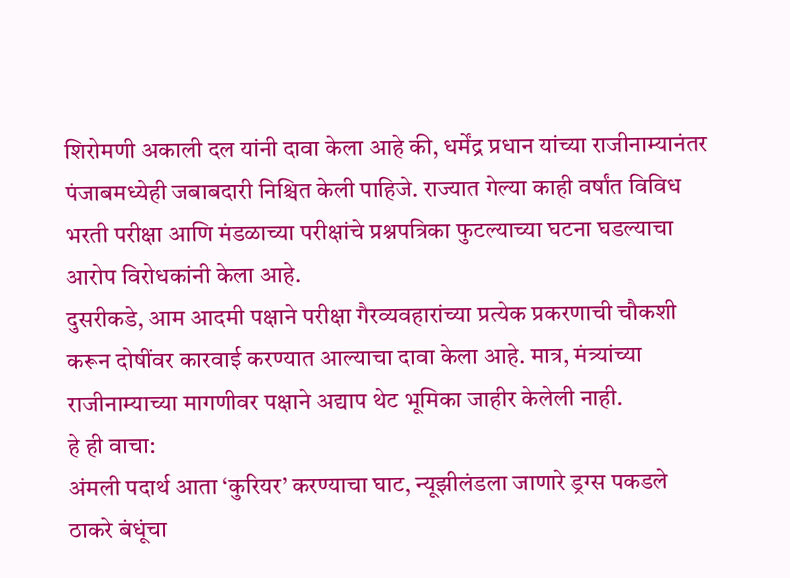शिरोमणी अकाली दल यांनी दावा केला आहे की, धर्मेंद्र प्रधान यांच्या राजीनाम्यानंतर पंजाबमध्येही जबाबदारी निश्चित केली पाहिजे. राज्यात गेल्या काही वर्षांत विविध भरती परीक्षा आणि मंडळाच्या परीक्षांचे प्रश्नपत्रिका फुटल्याच्या घटना घडल्याचा आरोप विरोधकांनी केला आहे.
दुसरीकडे, आम आदमी पक्षाने परीक्षा गैरव्यवहारांच्या प्रत्येक प्रकरणाची चौकशी करून दोषींवर कारवाई करण्यात आल्याचा दावा केला आहे. मात्र, मंत्र्यांच्या राजीनाम्याच्या मागणीवर पक्षाने अद्याप थेट भूमिका जाहीर केलेली नाही.
हे ही वाचा:
अंमली पदार्थ आता ‘कुरियर’ करण्याचा घाट, न्यूझीलंडला जाणारे ड्रग्स पकडले
ठाकरे बंधूंचा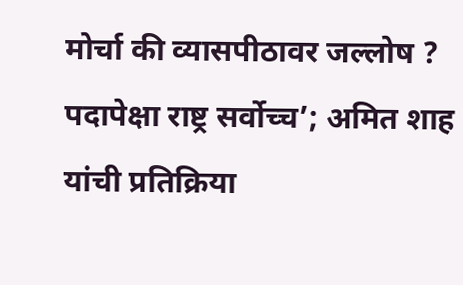मोर्चा की व्यासपीठावर जल्लोष ?
पदापेक्षा राष्ट्र सर्वोच्च’; अमित शाह यांची प्रतिक्रिया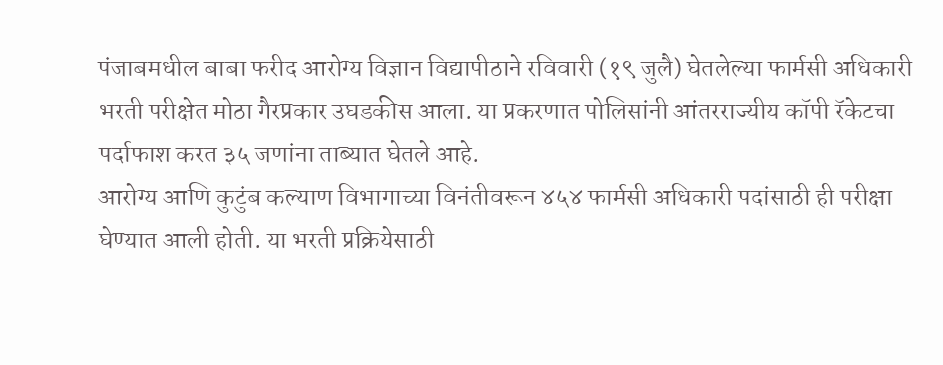पंजाबमधील बाबा फरीद आरोग्य विज्ञान विद्यापीठाने रविवारी (१९ जुलै) घेतलेल्या फार्मसी अधिकारी भरती परीक्षेत मोठा गैरप्रकार उघडकीस आला. या प्रकरणात पोलिसांनी आंतरराज्यीय कॉपी रॅकेटचा पर्दाफाश करत ३५ जणांना ताब्यात घेतले आहे.
आरोग्य आणि कुटुंब कल्याण विभागाच्या विनंतीवरून ४५४ फार्मसी अधिकारी पदांसाठी ही परीक्षा घेण्यात आली होती. या भरती प्रक्रियेसाठी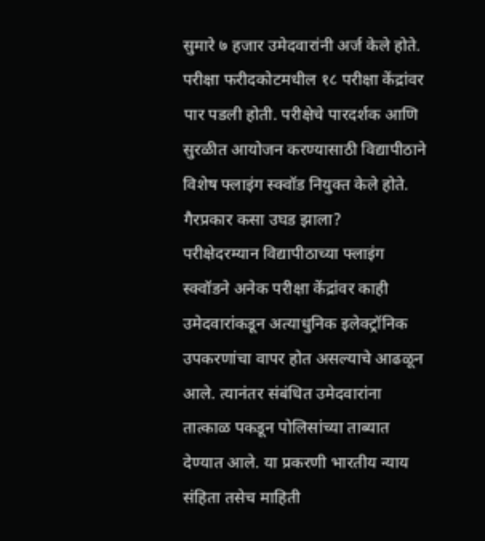सुमारे ७ हजार उमेदवारांनी अर्ज केले होते. परीक्षा फरीदकोटमधील १८ परीक्षा केंद्रांवर पार पडली होती. परीक्षेचे पारदर्शक आणि सुरळीत आयोजन करण्यासाठी विद्यापीठाने विशेष फ्लाइंग स्क्वॉड नियुक्त केले होते.
गैरप्रकार कसा उघड झाला?
परीक्षेदरम्यान विद्यापीठाच्या फ्लाइंग स्क्वॉडने अनेक परीक्षा केंद्रांवर काही उमेदवारांकडून अत्याधुनिक इलेक्ट्रॉनिक उपकरणांचा वापर होत असल्याचे आढळून आले. त्यानंतर संबंधित उमेदवारांना तात्काळ पकडून पोलिसांच्या ताब्यात देण्यात आले. या प्रकरणी भारतीय न्याय संहिता तसेच माहिती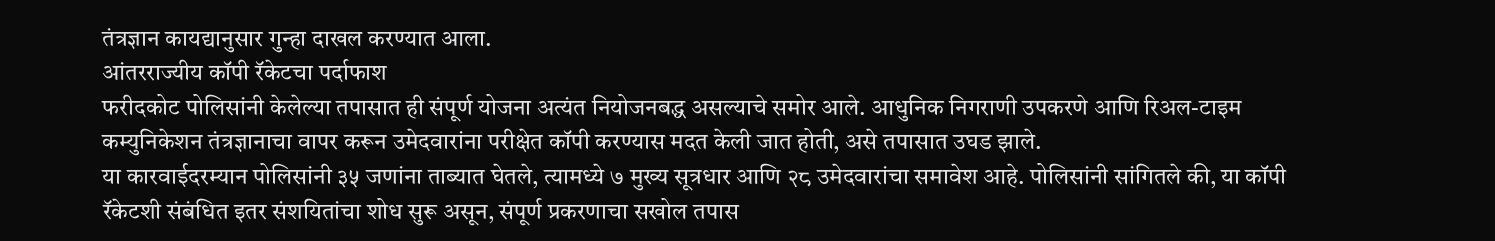तंत्रज्ञान कायद्यानुसार गुन्हा दाखल करण्यात आला.
आंतरराज्यीय कॉपी रॅकेटचा पर्दाफाश
फरीदकोट पोलिसांनी केलेल्या तपासात ही संपूर्ण योजना अत्यंत नियोजनबद्ध असल्याचे समोर आले. आधुनिक निगराणी उपकरणे आणि रिअल-टाइम कम्युनिकेशन तंत्रज्ञानाचा वापर करून उमेदवारांना परीक्षेत कॉपी करण्यास मदत केली जात होती, असे तपासात उघड झाले.
या कारवाईदरम्यान पोलिसांनी ३५ जणांना ताब्यात घेतले, त्यामध्ये ७ मुख्य सूत्रधार आणि २८ उमेदवारांचा समावेश आहे. पोलिसांनी सांगितले की, या कॉपी रॅकेटशी संबंधित इतर संशयितांचा शोध सुरू असून, संपूर्ण प्रकरणाचा सखोल तपास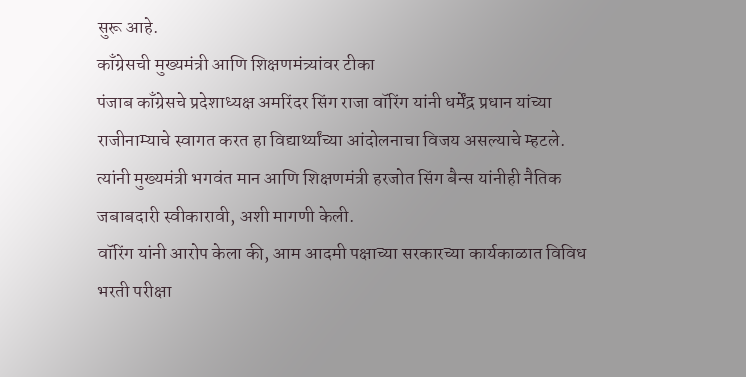सुरू आहे.
काँग्रेसची मुख्यमंत्री आणि शिक्षणमंत्र्यांवर टीका
पंजाब काँग्रेसचे प्रदेशाध्यक्ष अमरिंदर सिंग राजा वॉरिंग यांनी धर्मेंद्र प्रधान यांच्या राजीनाम्याचे स्वागत करत हा विद्यार्थ्यांच्या आंदोलनाचा विजय असल्याचे म्हटले. त्यांनी मुख्यमंत्री भगवंत मान आणि शिक्षणमंत्री हरजोत सिंग बैन्स यांनीही नैतिक जबाबदारी स्वीकारावी, अशी मागणी केली.
वॉरिंग यांनी आरोप केला की, आम आदमी पक्षाच्या सरकारच्या कार्यकाळात विविध भरती परीक्षा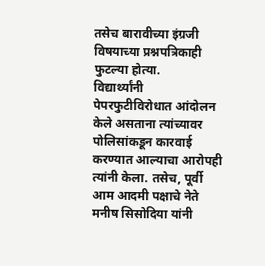तसेच बारावीच्या इंग्रजी विषयाच्या प्रश्नपत्रिकाही फुटल्या होत्या.
विद्यार्थ्यांनी पेपरफुटीविरोधात आंदोलन केले असताना त्यांच्यावर पोलिसांकडून कारवाई करण्यात आल्याचा आरोपही त्यांनी केला. तसेच, पूर्वी आम आदमी पक्षाचे नेते मनीष सिसोदिया यांनी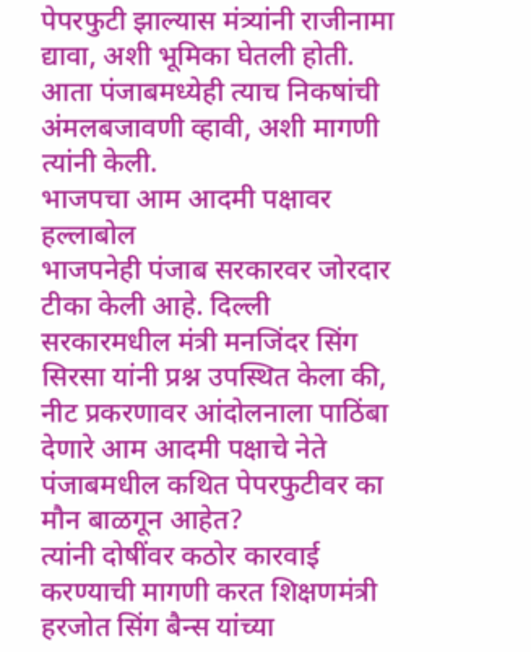पेपरफुटी झाल्यास मंत्र्यांनी राजीनामा द्यावा, अशी भूमिका घेतली होती. आता पंजाबमध्येही त्याच निकषांची अंमलबजावणी व्हावी, अशी मागणी त्यांनी केली.
भाजपचा आम आदमी पक्षावर हल्लाबोल
भाजपनेही पंजाब सरकारवर जोरदार टीका केली आहे. दिल्ली सरकारमधील मंत्री मनजिंदर सिंग सिरसा यांनी प्रश्न उपस्थित केला की, नीट प्रकरणावर आंदोलनाला पाठिंबा देणारे आम आदमी पक्षाचे नेते पंजाबमधील कथित पेपरफुटीवर का मौन बाळगून आहेत?
त्यांनी दोषींवर कठोर कारवाई करण्याची मागणी करत शिक्षणमंत्री हरजोत सिंग बैन्स यांच्या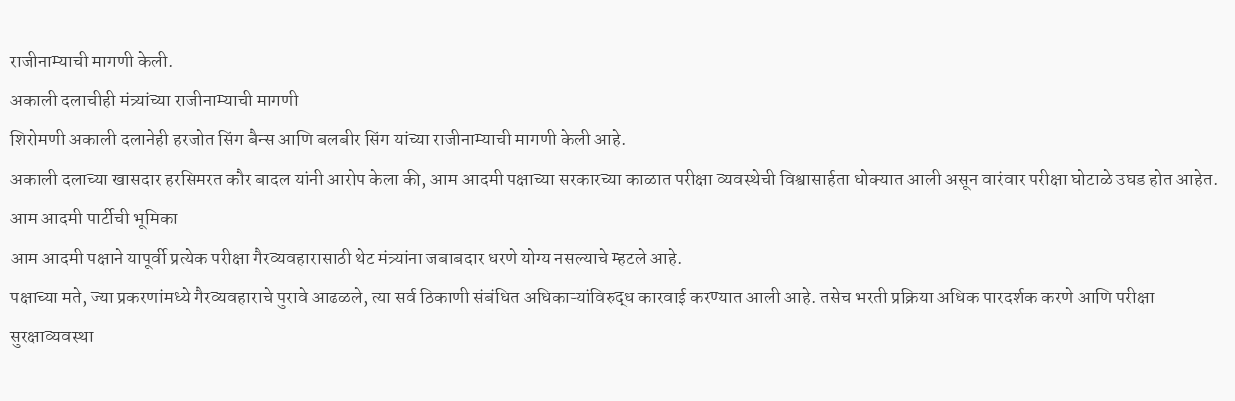राजीनाम्याची मागणी केली.
अकाली दलाचीही मंत्र्यांच्या राजीनाम्याची मागणी
शिरोमणी अकाली दलानेही हरजोत सिंग बैन्स आणि बलबीर सिंग यांच्या राजीनाम्याची मागणी केली आहे.
अकाली दलाच्या खासदार हरसिमरत कौर बादल यांनी आरोप केला की, आम आदमी पक्षाच्या सरकारच्या काळात परीक्षा व्यवस्थेची विश्वासार्हता धोक्यात आली असून वारंवार परीक्षा घोटाळे उघड होत आहेत.
आम आदमी पार्टीची भूमिका
आम आदमी पक्षाने यापूर्वी प्रत्येक परीक्षा गैरव्यवहारासाठी थेट मंत्र्यांना जबाबदार धरणे योग्य नसल्याचे म्हटले आहे.
पक्षाच्या मते, ज्या प्रकरणांमध्ये गैरव्यवहाराचे पुरावे आढळले, त्या सर्व ठिकाणी संबंधित अधिकाऱ्यांविरुद्ध कारवाई करण्यात आली आहे. तसेच भरती प्रक्रिया अधिक पारदर्शक करणे आणि परीक्षा सुरक्षाव्यवस्था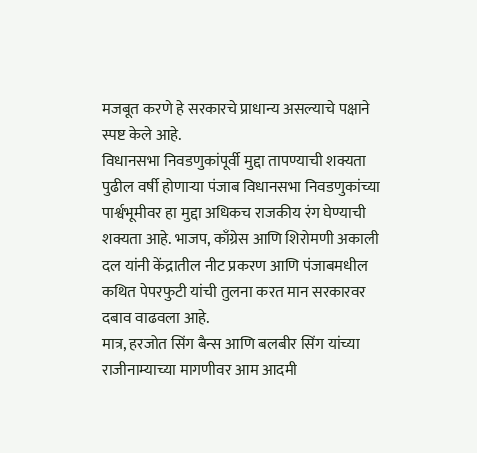मजबूत करणे हे सरकारचे प्राधान्य असल्याचे पक्षाने स्पष्ट केले आहे.
विधानसभा निवडणुकांपूर्वी मुद्दा तापण्याची शक्यता
पुढील वर्षी होणाऱ्या पंजाब विधानसभा निवडणुकांच्या पार्श्वभूमीवर हा मुद्दा अधिकच राजकीय रंग घेण्याची शक्यता आहे. भाजप, काँग्रेस आणि शिरोमणी अकाली दल यांनी केंद्रातील नीट प्रकरण आणि पंजाबमधील कथित पेपरफुटी यांची तुलना करत मान सरकारवर दबाव वाढवला आहे.
मात्र, हरजोत सिंग बैन्स आणि बलबीर सिंग यांच्या राजीनाम्याच्या मागणीवर आम आदमी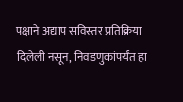पक्षाने अद्याप सविस्तर प्रतिक्रिया दिलेली नसून, निवडणुकांपर्यंत हा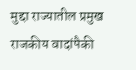मुद्दा राज्यातील प्रमुख राजकीय वादांपैकी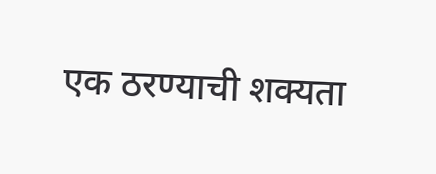एक ठरण्याची शक्यता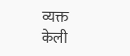व्यक्त केली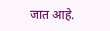जात आहे.